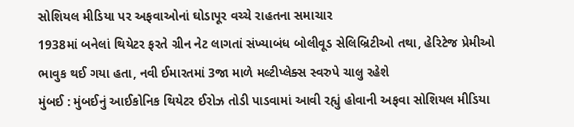સોશિયલ મીડિયા પર અફવાઓનાં ઘોડાપૂર વચ્ચે રાહતના સમાચાર
1938માં બનેલાં થિયેટર ફરતે ગ્રીન નેટ લાગતાં સંખ્યાબંધ બોલીવૂડ સેલિબ્રિટીઓ તથા, હેરિટેજ પ્રેમીઓ ભાવુક થઈ ગયા હતા, નવી ઈમારતમાં 3જા માળે મલ્ટીપ્લેક્સ સ્વરુપે ચાલુ રહેશે
મુંબઈ : મુંબઈનું આઈકોનિક થિયેટર ઈરોઝ તોડી પાડવામાં આવી રહ્યું હોવાની અફવા સોશિયલ મીડિયા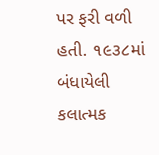પર ફરી વળી હતી. ૧૯૩૮માં બંધાયેલી કલાત્મક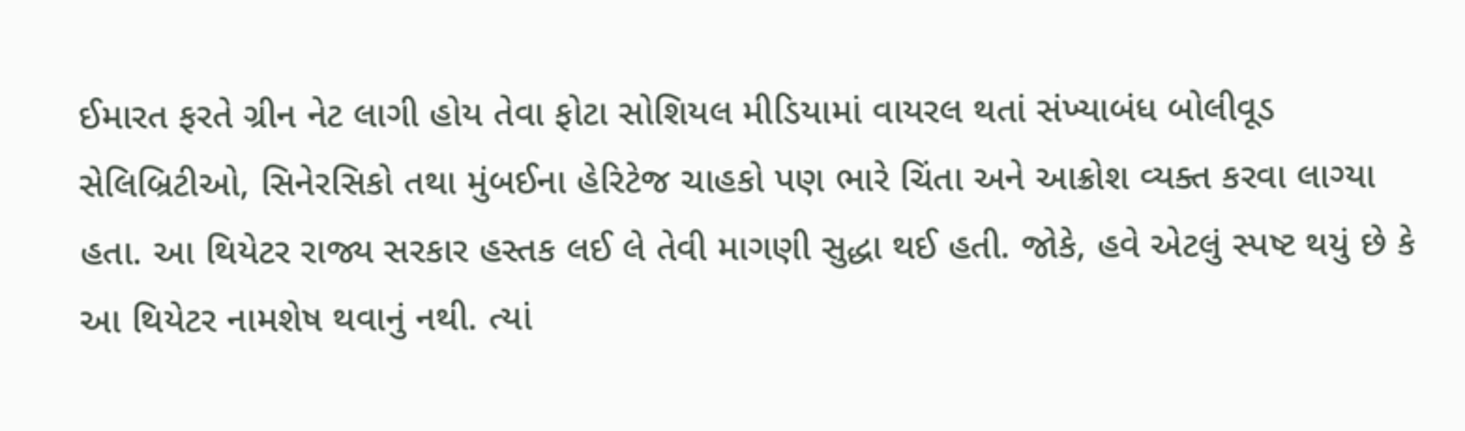ઈમારત ફરતે ગ્રીન નેટ લાગી હોય તેવા ફોટા સોશિયલ મીડિયામાં વાયરલ થતાં સંખ્યાબંધ બોલીવૂડ સેલિબ્રિટીઓ, સિનેરસિકો તથા મુંબઈના હેરિટેજ ચાહકો પણ ભારે ચિંતા અને આક્રોશ વ્યક્ત કરવા લાગ્યા હતા. આ થિયેટર રાજ્ય સરકાર હસ્તક લઈ લે તેવી માગણી સુદ્ધા થઈ હતી. જોકે, હવે એટલું સ્પષ્ટ થયું છે કે આ થિયેટર નામશેષ થવાનું નથી. ત્યાં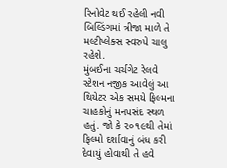રિનોવેટ થઈ રહેલી નવી બિલ્ડિંગમાં ત્રીજા માળે તે મલ્ટીપ્લેક્સ સ્વરુપે ચાલુ રહેશે.
મુંબઈના ચર્ચગેટ રેલવે સ્ટેશન નજીક આવેલું આ થિયેટર એક સમયે ફિલ્મના ચાહકોનું મનપસંદ સ્થળ હતું. જો કે ૨૦૧૯થી તેમાં ફિલ્મો દર્શાવાનું બંધ કરી દેવાયું હોવાથી તે હવે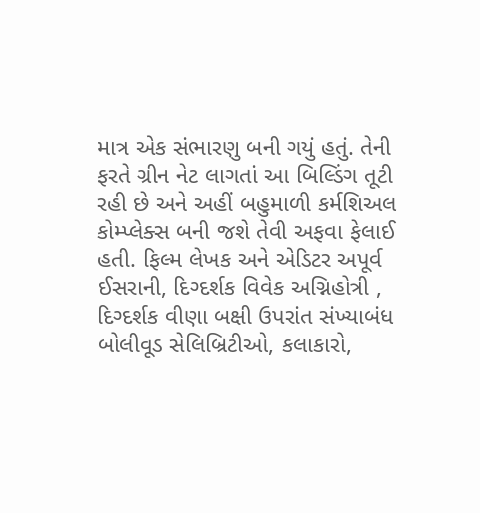માત્ર એક સંભારણુ બની ગયું હતું. તેની ફરતે ગ્રીન નેટ લાગતાં આ બિલ્ડિંગ તૂટી રહી છે અને અહીં બહુમાળી કર્મશિઅલ કોમ્પ્લેક્સ બની જશે તેવી અફવા ફેલાઈ હતી. ફિલ્મ લેખક અને એડિટર અપૂર્વ ઈસરાની, દિગ્દર્શક વિવેક અગ્નિહોત્રી , દિગ્દર્શક વીણા બક્ષી ઉપરાંત સંખ્યાબંધ બોલીવૂડ સેલિબ્રિટીઓ, કલાકારો,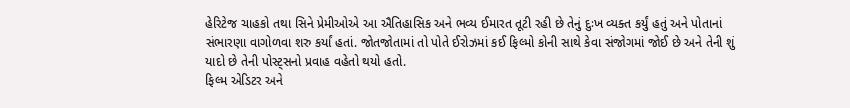હેરિટેજ ચાહકો તથા સિને પ્રેમીઓએ આ ઐતિહાસિક અને ભવ્ય ઈમારત તૂટી રહી છે તેનું દુઃખ વ્યક્ત કર્યું હતું અને પોતાનાં સંભારણા વાગોળવા શરુ કર્યાં હતાં. જોતજોતામાં તો પોતે ઈરોઝમાં કઈ ફિલ્મો કોની સાથે કેવા સંજોગમાં જોઈ છે અને તેની શું યાદો છે તેની પોસ્ટ્સનો પ્રવાહ વહેતો થયો હતો.
ફિલ્મ એડિટર અને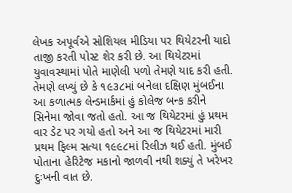લેખક અપૂર્વએ સોશિયલ મીડિયા પર થિયેટરની યાદો તાજી કરતી પોસ્ટ શેર કરી છે. આ થિયેટરમાં યુવાવસ્થામાં પોતે માણેલી પળો તેમણે યાદ કરી હતી. તેમણે લખ્યું છે કે ૧૯૩૮માં બનેલા દક્ષિણ મુંબઈના આ કળાત્મક લેન્ડમાર્કમાં હું કોલેજ બન્ક કરીને સિનેમા જોવા જતો હતો. આ જ થિયેટરમાં હું પ્રથમ વાર ડેટ પર ગયો હતો અને આ જ થિયેટરમાં મારી પ્રથમ ફિલ્મ સત્યા ૧૯૯૮માં રિલીઝ થઈ હતી. મુંબઈ પોતાના હેરિટેજ મકાનો જાળવી નથી શક્યું તે ખરેખર દુઃખની વાત છે.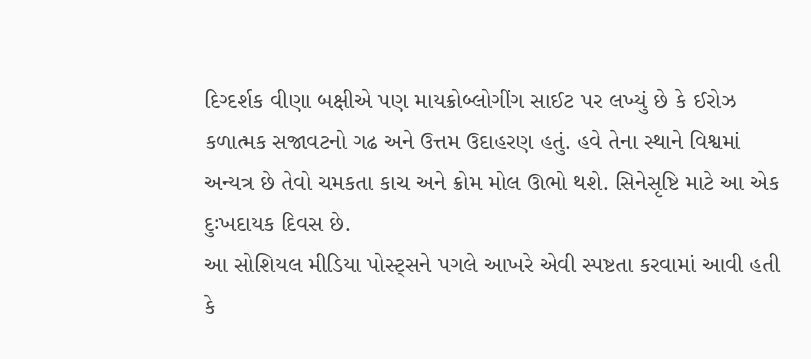દિગ્દર્શક વીણા બક્ષીએ પણ માયક્રોબ્લોગીંગ સાઈટ પર લખ્યું છે કે ઈરોઝ કળાત્મક સજાવટનો ગઢ અને ઉત્તમ ઉદાહરણ હતું. હવે તેના સ્થાને વિશ્વમાં અન્યત્ર છે તેવો ચમકતા કાચ અને ક્રોમ મોલ ઊભો થશે. સિનેસૃષ્ટિ માટે આ એક દુઃખદાયક દિવસ છે.
આ સોશિયલ મીડિયા પોસ્ટ્સને પગલે આખરે એવી સ્પષ્ટતા કરવામાં આવી હતી કે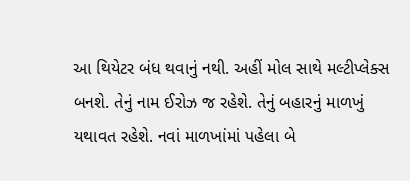આ થિયેટર બંધ થવાનું નથી. અહીં મોલ સાથે મલ્ટીપ્લેક્સ બનશે. તેનું નામ ઈરોઝ જ રહેશે. તેનું બહારનું માળખું યથાવત રહેશે. નવાં માળખાંમાં પહેલા બે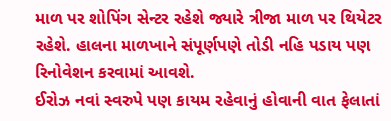માળ પર શોપિંગ સેન્ટર રહેશે જ્યારે ત્રીજા માળ પર થિયેટર રહેશે. હાલના માળખાને સંપૂર્ણપણે તોડી નહિ પડાય પણ રિનોવેશન કરવામાં આવશે.
ઈરોઝ નવાં સ્વરુપે પણ કાયમ રહેવાનું હોવાની વાત ફેલાતાં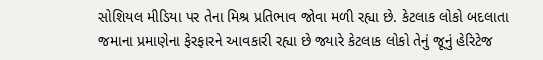સોશિયલ મીડિયા પર તેના મિશ્ર પ્રતિભાવ જોવા મળી રહ્યા છે. કેટલાક લોકો બદલાતા જમાના પ્રમાણેના ફેરફારને આવકારી રહ્યા છે જ્યારે કેટલાક લોકો તેનું જૂનું હેરિટેજ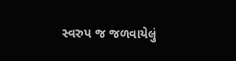સ્વરુપ જ જળવાયેલું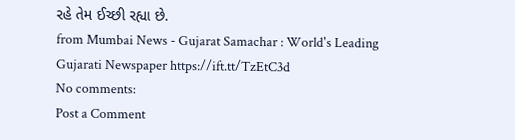રહે તેમ ઈચ્છી રહ્યા છે.
from Mumbai News - Gujarat Samachar : World's Leading Gujarati Newspaper https://ift.tt/TzEtC3d
No comments:
Post a Comment